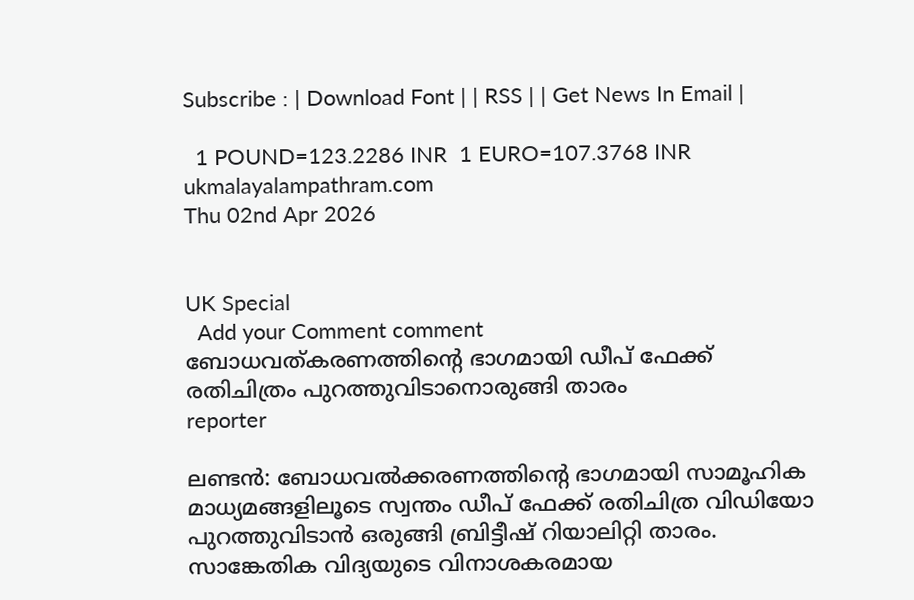Subscribe : | Download Font | | RSS | | Get News In Email |

  1 POUND=123.2286 INR  1 EURO=107.3768 INR
ukmalayalampathram.com
Thu 02nd Apr 2026


UK Special
  Add your Comment comment
ബോധവത്കരണത്തിന്റെ ഭാഗമായി ഡീപ് ഫേക്ക് രതിചിത്രം പുറത്തുവിടാനൊരുങ്ങി താരം
reporter

ലണ്ടന്‍: ബോധവല്‍ക്കരണത്തിന്റെ ഭാഗമായി സാമൂഹിക മാധ്യമങ്ങളിലൂടെ സ്വന്തം ഡീപ് ഫേക്ക് രതിചിത്ര വിഡിയോ പുറത്തുവിടാന്‍ ഒരുങ്ങി ബ്രിട്ടീഷ് റിയാലിറ്റി താരം. സാങ്കേതിക വിദ്യയുടെ വിനാശകരമായ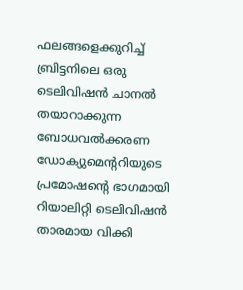ഫലങ്ങളെക്കുറിച്ച് ബ്രിട്ടനിലെ ഒരു ടെലിവിഷന്‍ ചാനല്‍ തയാറാക്കുന്ന ബോധവല്‍ക്കരണ ഡോക്യുമെന്ററിയുടെ പ്രമോഷന്റെ ഭാഗമായി റിയാലിറ്റി ടെലിവിഷന്‍ താരമായ വിക്കി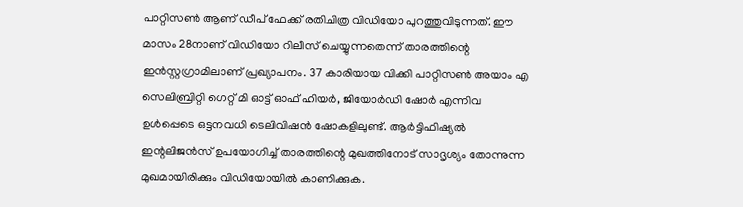പാറ്റിസണ്‍ ആണ് ഡീപ് ഫേക്ക് രതിചിത്ര വിഡിയോ പുറത്തുവിടുന്നത്. ഈ മാസം 28നാണ് വിഡിയോ റിലീസ് ചെയ്യുന്നതെന്ന് താരത്തിന്റെ ഇന്‍സ്റ്റഗ്രാമിലാണ് പ്രഖ്യാപനം. 37 കാരിയായ വിക്കി പാറ്റിസണ്‍ അയാം എ സെലിബ്രിറ്റി ഗെറ്റ് മി ഓട്ട് ഓഫ് ഹിയര്‍, ജിയോര്‍ഡി ഷോര്‍ എന്നിവ ഉള്‍പ്പെടെ ഒട്ടനവധി ടെലിവിഷന്‍ ഷോകളിലുണ്ട്. ആര്‍ട്ടിഫിഷ്യല്‍ ഇന്റലിജന്‍സ് ഉപയോഗിച്ച് താരത്തിന്റെ മുഖത്തിനോട് സാദൃശ്യം തോന്നുന്ന മുഖമായിരിക്കും വിഡിയോയില്‍ കാണിക്കുക.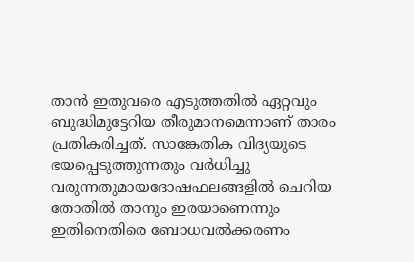താന്‍ ഇതുവരെ എടുത്തതില്‍ ഏറ്റവും ബുദ്ധിമുട്ടേറിയ തീരുമാനമെന്നാണ് താരം പ്രതികരിച്ചത്. സാങ്കേതിക വിദ്യയുടെ ഭയപ്പെടുത്തുന്നതും വര്‍ധിച്ചു വരുന്നതുമായദോഷഫലങ്ങളില്‍ ചെറിയ തോതില്‍ താനും ഇരയാണെന്നും ഇതിനെതിരെ ബോധവല്‍ക്കരണം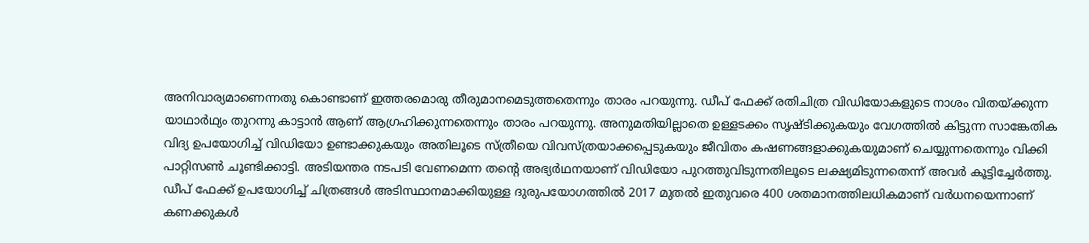അനിവാര്യമാണെന്നതു കൊണ്ടാണ് ഇത്തരമൊരു തീരുമാനമെടുത്തതെന്നും താരം പറയുന്നു. ഡീപ് ഫേക്ക് രതിചിത്ര വിഡിയോകളുടെ നാശം വിതയ്ക്കുന്ന യാഥാര്‍ഥ്യം തുറന്നു കാട്ടാന്‍ ആണ് ആഗ്രഹിക്കുന്നതെന്നും താരം പറയുന്നു. അനുമതിയില്ലാതെ ഉള്ളടക്കം സൃഷ്ടിക്കുകയും വേഗത്തില്‍ കിട്ടുന്ന സാങ്കേതിക വിദ്യ ഉപയോഗിച്ച് വിഡിയോ ഉണ്ടാക്കുകയും അതിലൂടെ സ്ത്രീയെ വിവസ്ത്രയാക്കപ്പെടുകയും ജീവിതം കഷണങ്ങളാക്കുകയുമാണ് ചെയ്യുന്നതെന്നും വിക്കി പാറ്റിസണ്‍ ചൂണ്ടിക്കാട്ടി. അടിയന്തര നടപടി വേണമെന്ന തന്റെ അഭ്യര്‍ഥനയാണ് വിഡിയോ പുറത്തുവിടുന്നതിലൂടെ ലക്ഷ്യമിടുന്നതെന്ന് അവര്‍ കൂട്ടിച്ചേര്‍ത്തു. ഡീപ് ഫേക്ക് ഉപയോഗിച്ച് ചിത്രങ്ങള്‍ അടിസ്ഥാനമാക്കിയുള്ള ദുരുപയോഗത്തില്‍ 2017 മുതല്‍ ഇതുവരെ 400 ശതമാനത്തിലധികമാണ് വര്‍ധനയെന്നാണ് കണക്കുകള്‍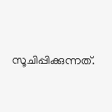സൂചിപ്പിക്കുന്നത്.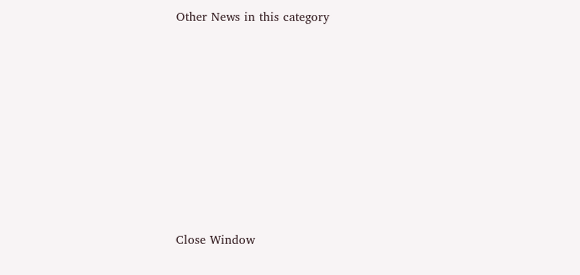Other News in this category








Close Window